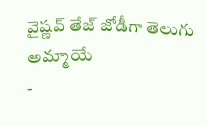వైష్ణవ్ తేజ్ జోడీగా తెలుగు అమ్మాయే
-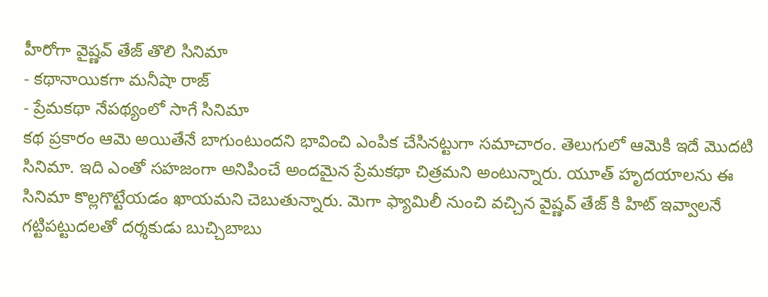హీరోగా వైష్ణవ్ తేజ్ తొలి సినిమా
- కథానాయికగా మనీషా రాజ్
- ప్రేమకథా నేపథ్యంలో సాగే సినిమా
కథ ప్రకారం ఆమె అయితేనే బాగుంటుందని భావించి ఎంపిక చేసినట్టుగా సమాచారం. తెలుగులో ఆమెకి ఇదే మొదటి సినిమా. ఇది ఎంతో సహజంగా అనిపించే అందమైన ప్రేమకథా చిత్రమని అంటున్నారు. యూత్ హృదయాలను ఈ సినిమా కొల్లగొట్టేయడం ఖాయమని చెబుతున్నారు. మెగా ఫ్యామిలీ నుంచి వచ్చిన వైష్ణవ్ తేజ్ కి హిట్ ఇవ్వాలనే గట్టిపట్టుదలతో దర్శకుడు బుచ్చిబాబు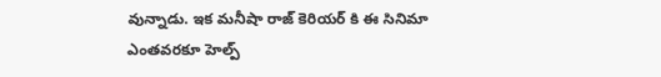వున్నాడు. ఇక మనీషా రాజ్ కెరియర్ కి ఈ సినిమా ఎంతవరకూ హెల్ప్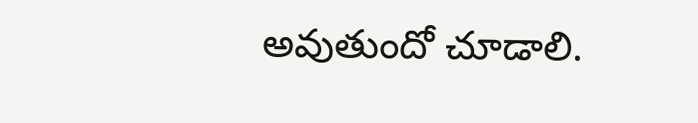అవుతుందో చూడాలి.